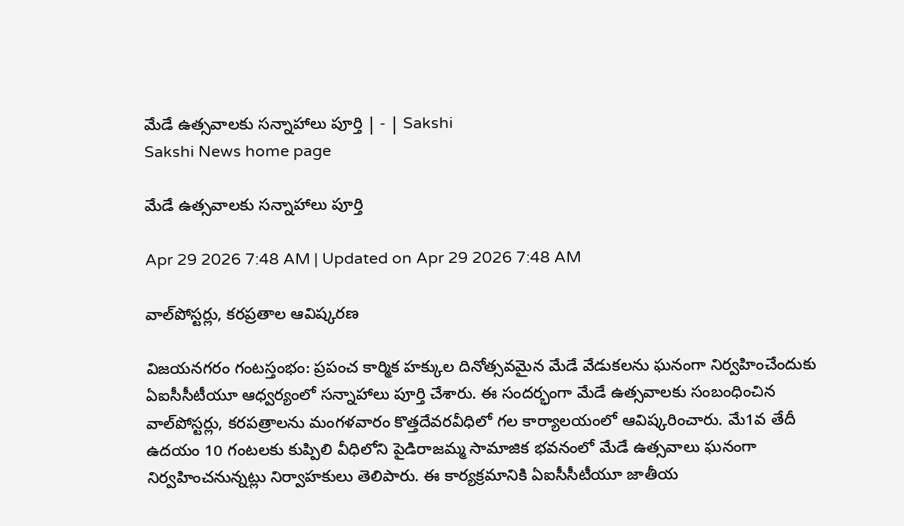మేడే ఉత్సవాలకు సన్నాహాలు పూర్తి | - | Sakshi
Sakshi News home page

మేడే ఉత్సవాలకు సన్నాహాలు పూర్తి

Apr 29 2026 7:48 AM | Updated on Apr 29 2026 7:48 AM

వాల్‌పోస్టర్లు, కరప్రతాల ఆవిష్కరణ

విజయనగరం గంటస్తంభం: ప్రపంచ కార్మిక హక్కుల దినోత్సవమైన మేడే వేడుకలను ఘనంగా నిర్వహించేందుకు ఏఐసీసీటీయూ ఆధ్వర్యంలో సన్నాహాలు పూర్తి చేశారు. ఈ సందర్భంగా మేడే ఉత్సవాలకు సంబంధించిన వాల్‌పోస్టర్లు, కరపత్రాలను మంగళవారం కొత్తదేవరవీధిలో గల కార్యాలయంలో ఆవిష్కరించారు. మే1వ తేదీ ఉదయం 10 గంటలకు కుప్పిలి వీధిలోని పైడిరాజమ్మ సామాజిక భవనంలో మేడే ఉత్సవాలు ఘనంగా నిర్వహించనున్నట్లు నిర్వాహకులు తెలిపారు. ఈ కార్యక్రమానికి ఏఐసీసీటీయూ జాతీయ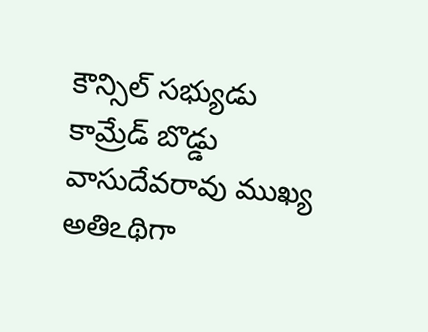కౌన్సిల్‌ సభ్యుడు కామ్రేడ్‌ బొడ్డు వాసుదేవరావు ముఖ్య అతిఽథిగా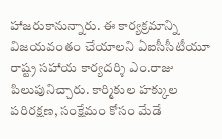హాజరుకానున్నారు. ఈ కార్యక్రమాన్ని విజయవంతం చేయాలని ఏఐసీసీటీయూ రాష్ట్ర సహాయ కార్యదర్శి ఎం.రాజు పిలుపునిచ్చారు. కార్మికుల హక్కుల పరిరక్షణ, సంక్షేమం కోసం మేడే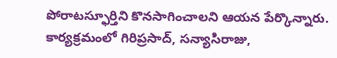పోరాటస్ఫూర్తిని కొనసాగించాలని ఆయన పేర్కొన్నారు. కార్యక్రమంలో గిరిప్రసాద్‌, సన్యాసిరాజు,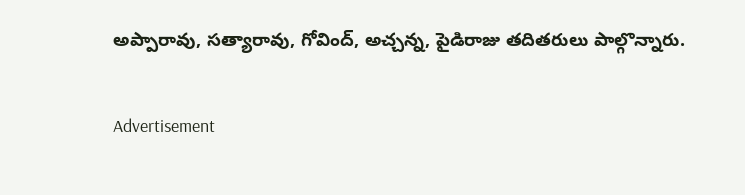అప్పారావు, సత్యారావు, గోవింద్‌, అచ్చన్న, పైడిరాజు తదితరులు పాల్గొన్నారు.

Advertisement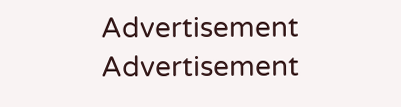Advertisement
Advertisement